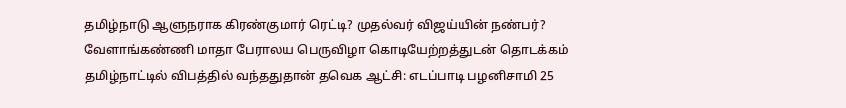தமிழ்நாடு ஆளுநராக கிரண்குமார் ரெட்டி? முதல்வர் விஜய்யின் நண்பர்? வேளாங்கண்ணி மாதா பேராலய பெருவிழா கொடியேற்றத்துடன் தொடக்கம் தமிழ்நாட்டில் விபத்தில் வந்ததுதான் தவெக ஆட்சி: எடப்பாடி பழனிசாமி 25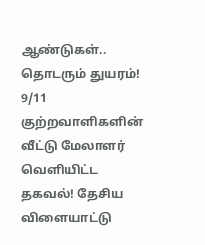ஆண்டுகள்.. தொடரும் துயரம்! 9/11 குற்றவாளிகளின் வீட்டு மேலாளர் வெளியிட்ட தகவல்! தேசிய விளையாட்டு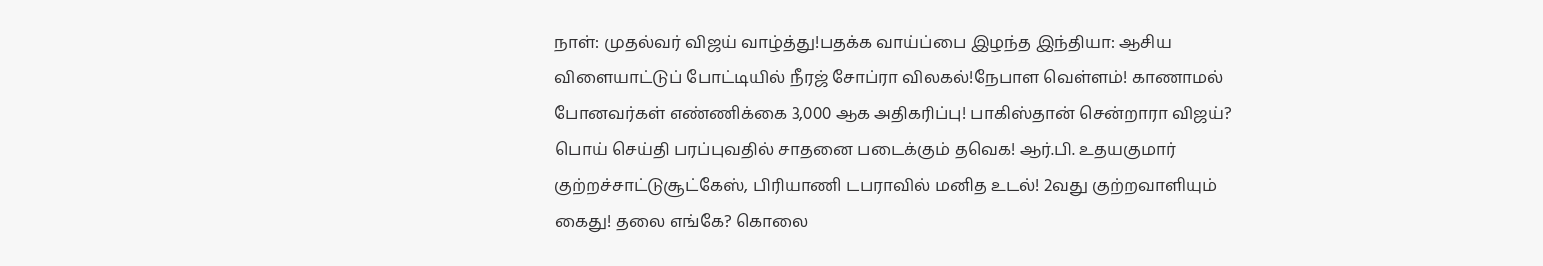நாள்: முதல்வர் விஜய் வாழ்த்து!பதக்க வாய்ப்பை இழந்த இந்தியா: ஆசிய விளையாட்டுப் போட்டியில் நீரஜ் சோப்ரா விலகல்!நேபாள வெள்ளம்! காணாமல் போனவர்கள் எண்ணிக்கை 3,000 ஆக அதிகரிப்பு! பாகிஸ்தான் சென்றாரா விஜய்? பொய் செய்தி பரப்புவதில் சாதனை படைக்கும் தவெக! ஆர்.பி. உதயகுமார் குற்றச்சாட்டுசூட்கேஸ், பிரியாணி டபராவில் மனித உடல்! 2வது குற்றவாளியும் கைது! தலை எங்கே? கொலை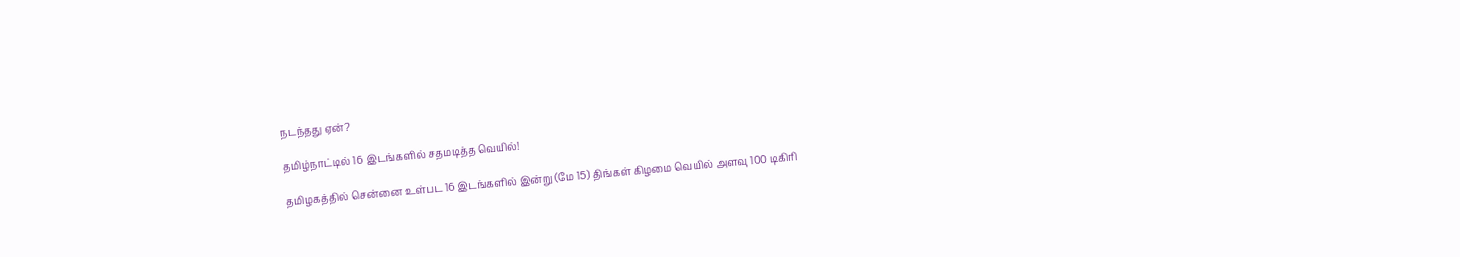நடந்தது ஏன்?

தமிழ்நாட்டில் 16 இடங்களில் சதமடித்த வெயில்!

தமிழகத்தில் சென்னை உள்பட 16 இடங்களில் இன்று (மே 15) திங்கள் கிழமை வெயில் அளவு 100 டிகிரி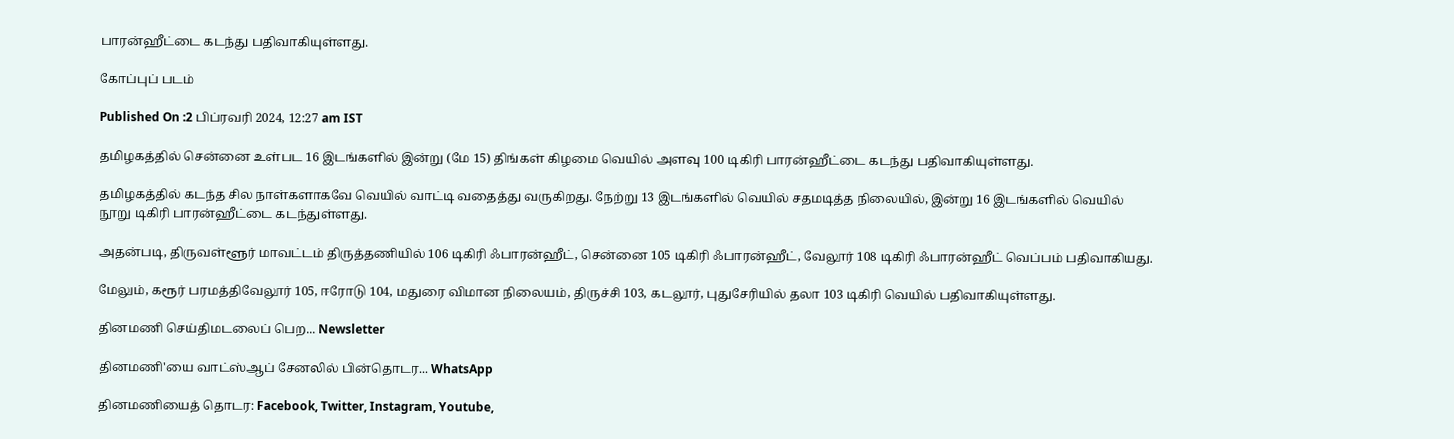பாரன்ஹீட்டை கடந்து பதிவாகியுள்ளது.

கோப்புப் படம்

Published On :2 பிப்ரவரி 2024, 12:27 am IST

தமிழகத்தில் சென்னை உள்பட 16 இடங்களில் இன்று (மே 15) திங்கள் கிழமை வெயில் அளவு 100 டிகிரி பாரன்ஹீட்டை கடந்து பதிவாகியுள்ளது.

தமிழகத்தில் கடந்த சில நாள்களாகவே வெயில் வாட்டி வதைத்து வருகிறது. நேற்று 13 இடங்களில் வெயில் சதமடித்த நிலையில், இன்று 16 இடங்களில் வெயில் நூறு டிகிரி பாரன்ஹீட்டை கடந்துள்ளது.

அதன்படி, திருவள்ளூர் மாவட்டம் திருத்தணியில் 106 டிகிரி ஃபாரன்ஹீட், சென்னை 105 டிகிரி ஃபாரன்ஹீட், வேலூர் 108 டிகிரி ஃபாரன்ஹீட் வெப்பம் பதிவாகியது.

மேலும், கரூர் பரமத்திவேலூர் 105, ஈரோடு 104, மதுரை விமான நிலையம், திருச்சி 103, கடலூர், புதுசேரியில் தலா 103 டிகிரி வெயில் பதிவாகியுள்ளது.

தினமணி செய்திமடலைப் பெற... Newsletter

தினமணி'யை வாட்ஸ்ஆப் சேனலில் பின்தொடர... WhatsApp

தினமணியைத் தொடர: Facebook, Twitter, Instagram, Youtube,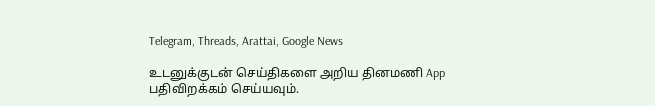Telegram, Threads, Arattai, Google News

உடனுக்குடன் செய்திகளை அறிய தினமணி App பதிவிறக்கம் செய்யவும்.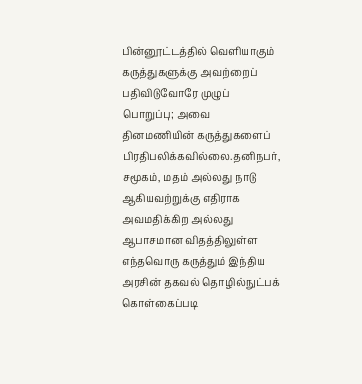பின்னூட்டத்தில் வெளியாகும் கருத்துகளுக்கு அவற்றைப் பதிவிடுவோரே முழுப் பொறுப்பு; அவை தினமணியின் கருத்துகளைப் பிரதிபலிக்கவில்லை.தனிநபர், சமூகம், மதம் அல்லது நாடு ஆகியவற்றுக்கு எதிராக அவமதிக்கிற அல்லது ஆபாசமான விதத்திலுள்ள எந்தவொரு கருத்தும் இந்திய அரசின் தகவல் தொழில்நுட்பக் கொள்கைப்படி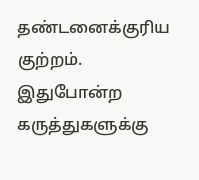தண்டனைக்குரிய குற்றம். இதுபோன்ற கருத்துகளுக்கு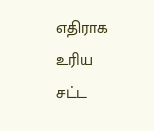எதிராக உரிய சட்ட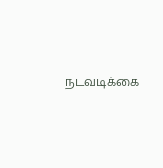நடவடிக்கை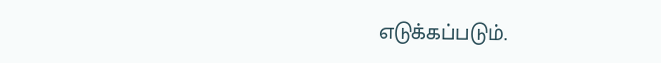எடுக்கப்படும்.